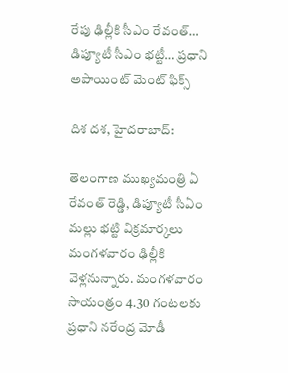రేపు ఢిల్లీకి సీఎం రేవంత్… డిప్యూటీ సీఎం భట్టీ… ప్రధాని అపాయింట్ మెంట్ ఫిక్స్

దిశ దశ, హైదరాబాద్:

తెలంగాణ ముఖ్యమంత్రి ఏ రేవంత్ రెడ్డి, డిప్యూటీ సీఏం మల్లు భట్టి విక్రమార్కలు మంగళవారం ఢిల్లీకి వెళ్లనున్నారు. మంగళవారం సాయంత్రం 4.30 గంటలకు ప్రధాని నరేంద్ర మోడీ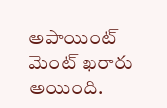అపాయింట్ మెంట్ ఖరారు అయింది.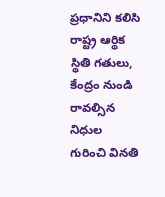ప్రధానిని కలిసి రాష్ట్ర ఆర్థిక స్థితి గతులు, కేంద్రం నుండి రావల్సిన నిధుల గురించి వినతి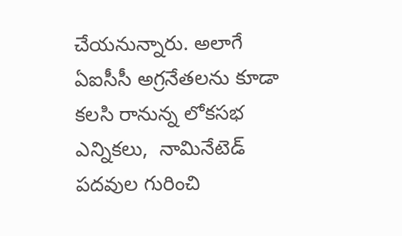చేయనున్నారు. అలాగే ఏఐసీసీ అగ్రనేతలను కూడా కలసి రానున్న లోకసభ ఎన్నికలు,  నామినేటెడ్ పదవుల గురించి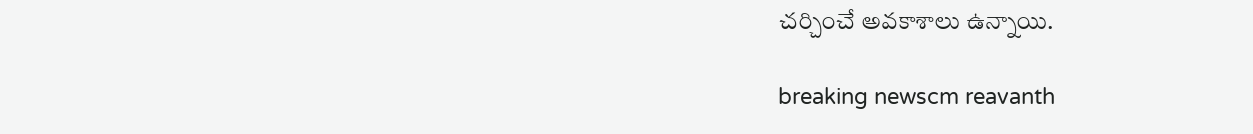చర్చించే అవకాశాలు ఉన్నాయి.

breaking newscm reavanth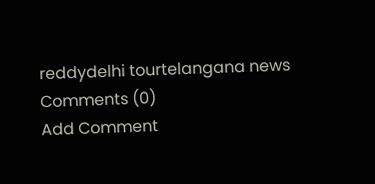reddydelhi tourtelangana news
Comments (0)
Add Comment